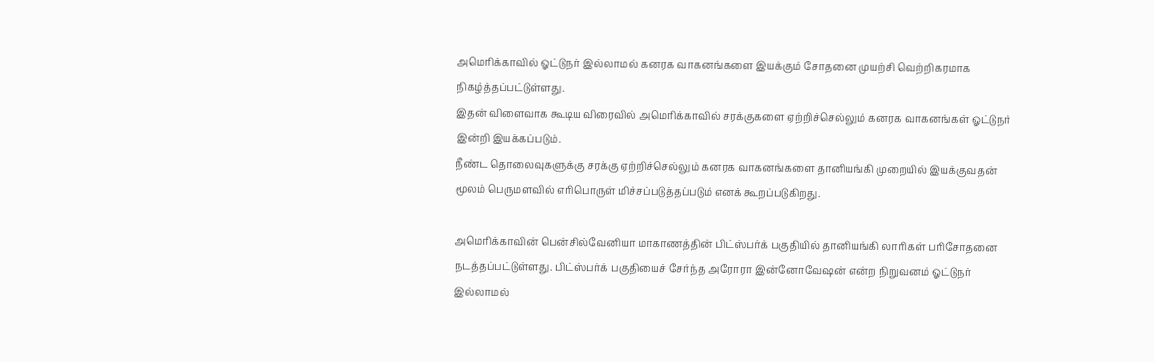அமெரிக்காவில் ஓட்டுநர் இல்லாமல் கனரக வாகனங்களை இயக்கும் சோதனை முயற்சி வெற்றிகரமாக நிகழ்த்தப்பட்டுள்ளது.
இதன் விளைவாக கூடிய விரைவில் அமெரிக்காவில் சரக்குகளை ஏற்றிச்செல்லும் கனரக வாகனங்கள் ஓட்டுநர் இன்றி இயக்கப்படும்.
நீண்ட தொலைவுகளுக்கு சரக்கு ஏற்றிச்செல்லும் கனரக வாகனங்களை தானியங்கி முறையில் இயக்குவதன் மூலம் பெருமளவில் எரிபொருள் மிச்சப்படுத்தப்படும் எனக் கூறப்படுகிறது.

அமெரிக்காவின் பென்சில்வேனியா மாகாணத்தின் பிட்ஸ்பர்க் பகுதியில் தானியங்கி லாரிகள் பரிசோதனை நடத்தப்பட்டுள்ளது. பிட்ஸ்பர்க் பகுதியைச் சேர்ந்த அரோரா இன்னோவேஷன் என்ற நிறுவனம் ஓட்டுநர் இல்லாமல்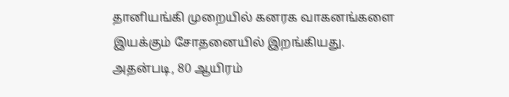தானியங்கி முறையில் கனரக வாகனங்களை இயக்கும் சோதனையில் இறங்கியது.
அதன்படி, 80 ஆயிரம்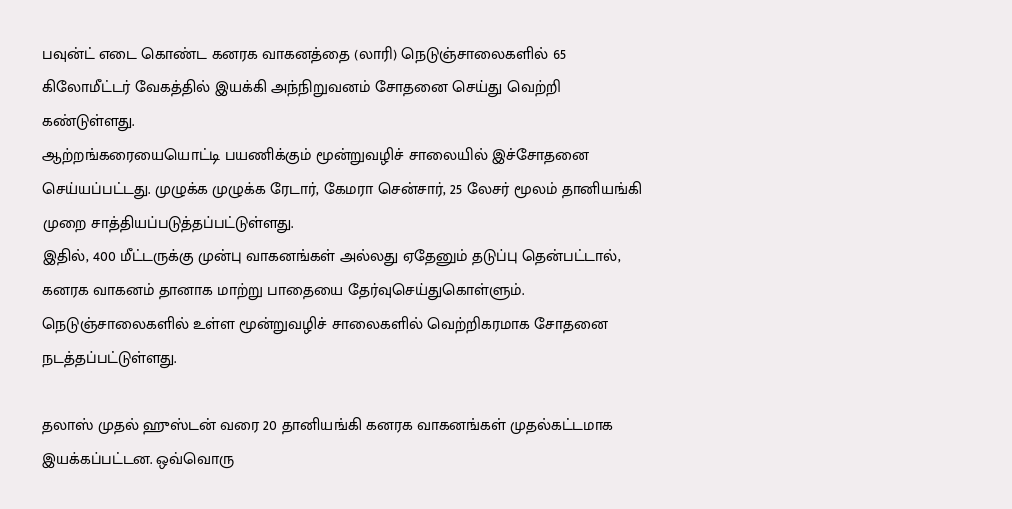பவுன்ட் எடை கொண்ட கனரக வாகனத்தை (லாரி) நெடுஞ்சாலைகளில் 65 கிலோமீட்டர் வேகத்தில் இயக்கி அந்நிறுவனம் சோதனை செய்து வெற்றி கண்டுள்ளது.
ஆற்றங்கரையையொட்டி பயணிக்கும் மூன்றுவழிச் சாலையில் இச்சோதனை செய்யப்பட்டது. முழுக்க முழுக்க ரேடார், கேமரா சென்சார், 25 லேசர் மூலம் தானியங்கி முறை சாத்தியப்படுத்தப்பட்டுள்ளது.
இதில், 400 மீட்டருக்கு முன்பு வாகனங்கள் அல்லது ஏதேனும் தடுப்பு தென்பட்டால், கனரக வாகனம் தானாக மாற்று பாதையை தேர்வுசெய்துகொள்ளும். நெடுஞ்சாலைகளில் உள்ள மூன்றுவழிச் சாலைகளில் வெற்றிகரமாக சோதனை நடத்தப்பட்டுள்ளது.

தலாஸ் முதல் ஹுஸ்டன் வரை 20 தானியங்கி கனரக வாகனங்கள் முதல்கட்டமாக இயக்கப்பட்டன. ஒவ்வொரு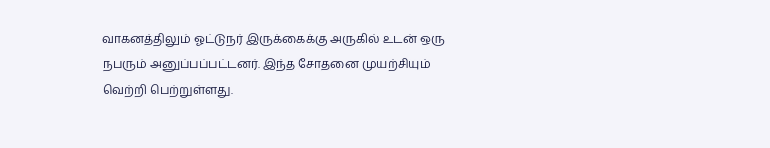வாகனத்திலும் ஓட்டுநர் இருக்கைக்கு அருகில் உடன் ஒரு நபரும் அனுப்பப்பட்டனர். இந்த சோதனை முயற்சியும் வெற்றி பெற்றுள்ளது.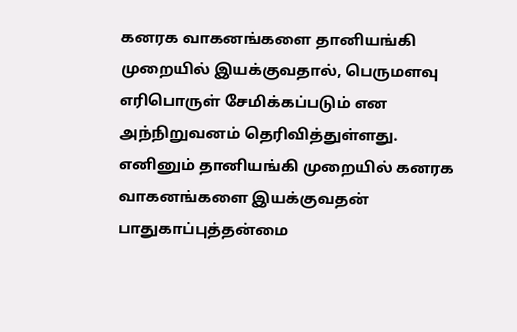கனரக வாகனங்களை தானியங்கி முறையில் இயக்குவதால், பெருமளவு எரிபொருள் சேமிக்கப்படும் என அந்நிறுவனம் தெரிவித்துள்ளது. எனினும் தானியங்கி முறையில் கனரக வாகனங்களை இயக்குவதன் பாதுகாப்புத்தன்மை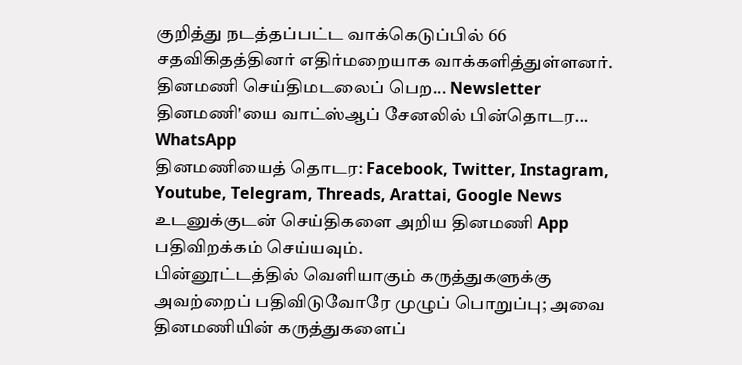குறித்து நடத்தப்பட்ட வாக்கெடுப்பில் 66 சதவிகிதத்தினர் எதிர்மறையாக வாக்களித்துள்ளனர்.
தினமணி செய்திமடலைப் பெற... Newsletter
தினமணி'யை வாட்ஸ்ஆப் சேனலில் பின்தொடர... WhatsApp
தினமணியைத் தொடர: Facebook, Twitter, Instagram, Youtube, Telegram, Threads, Arattai, Google News
உடனுக்குடன் செய்திகளை அறிய தினமணி App பதிவிறக்கம் செய்யவும்.
பின்னூட்டத்தில் வெளியாகும் கருத்துகளுக்கு அவற்றைப் பதிவிடுவோரே முழுப் பொறுப்பு; அவை தினமணியின் கருத்துகளைப்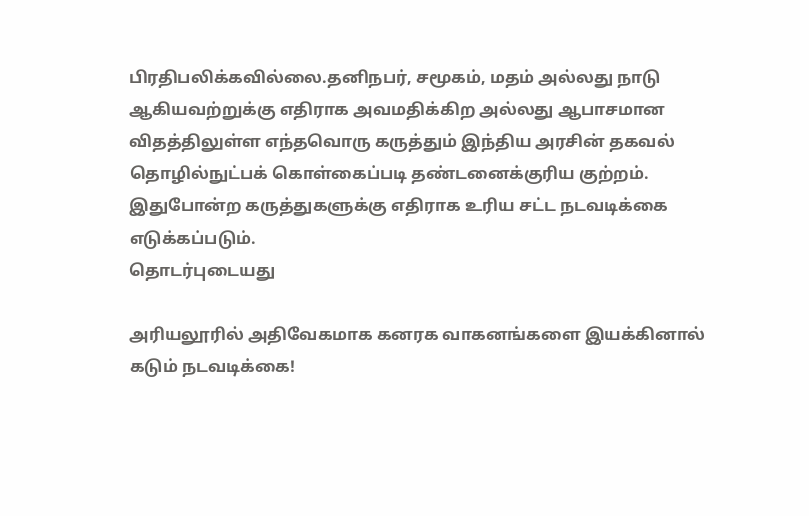பிரதிபலிக்கவில்லை.தனிநபர், சமூகம், மதம் அல்லது நாடு ஆகியவற்றுக்கு எதிராக அவமதிக்கிற அல்லது ஆபாசமான விதத்திலுள்ள எந்தவொரு கருத்தும் இந்திய அரசின் தகவல் தொழில்நுட்பக் கொள்கைப்படி தண்டனைக்குரிய குற்றம். இதுபோன்ற கருத்துகளுக்கு எதிராக உரிய சட்ட நடவடிக்கை எடுக்கப்படும்.
தொடர்புடையது

அரியலூரில் அதிவேகமாக கனரக வாகனங்களை இயக்கினால் கடும் நடவடிக்கை!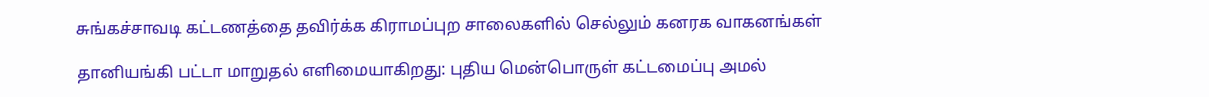சுங்கச்சாவடி கட்டணத்தை தவிர்க்க கிராமப்புற சாலைகளில் செல்லும் கனரக வாகனங்கள்

தானியங்கி பட்டா மாறுதல் எளிமையாகிறது: புதிய மென்பொருள் கட்டமைப்பு அமல்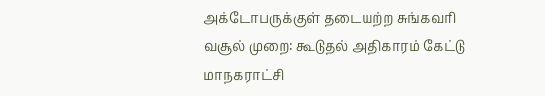அக்டோபருக்குள் தடையற்ற சுங்கவரி வசூல் முறை: கூடுதல் அதிகாரம் கேட்டு மாநகராட்சி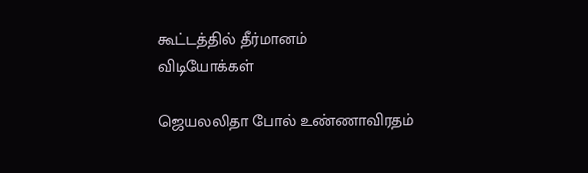கூட்டத்தில் தீர்மானம்
விடியோக்கள்

ஜெயலலிதா போல் உண்ணாவிரதம்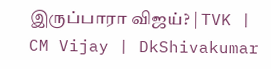இருப்பாரா விஜய்? | TVK | CM Vijay | DkShivakumar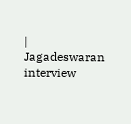| Jagadeswaran interview